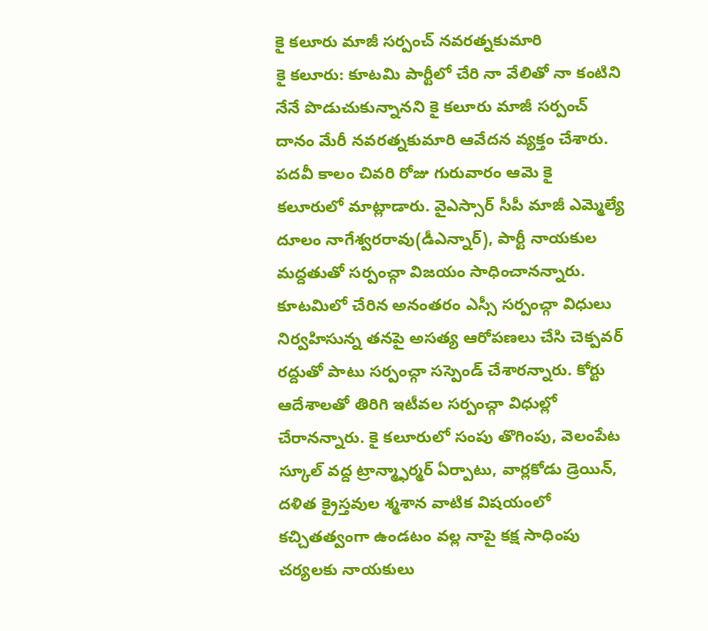కై కలూరు మాజీ సర్పంచ్ నవరత్నకుమారి
కై కలూరు: కూటమి పార్టీలో చేరి నా వేలితో నా కంటిని నేనే పొడుచుకున్నానని కై కలూరు మాజీ సర్పంచ్ దానం మేరీ నవరత్నకుమారి ఆవేదన వ్యక్తం చేశారు. పదవీ కాలం చివరి రోజు గురువారం ఆమె కై కలూరులో మాట్లాడారు. వైఎస్సార్ సీపీ మాజీ ఎమ్మెల్యే దూలం నాగేశ్వరరావు(డీఎన్నార్), పార్టీ నాయకుల మద్దతుతో సర్పంచ్గా విజయం సాధించానన్నారు. కూటమిలో చేరిన అనంతరం ఎస్సీ సర్పంచ్గా విధులు నిర్వహిసున్న తనపై అసత్య ఆరోపణలు చేసి చెక్పవర్ రద్దుతో పాటు సర్పంచ్గా సస్పెండ్ చేశారన్నారు. కోర్టు ఆదేశాలతో తిరిగి ఇటీవల సర్పంచ్గా విధుల్లో చేరానన్నారు. కై కలూరులో సంపు తొగింపు, వెలంపేట స్కూల్ వద్ద ట్రాన్మ్ఫార్మర్ ఏర్పాటు, వార్లకోడు డ్రెయిన్, దళిత క్రైస్తవుల శ్మశాన వాటిక విషయంలో కచ్చితత్వంగా ఉండటం వల్ల నాపై కక్ష సాధింపు చర్యలకు నాయకులు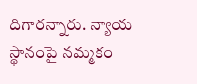దిగారన్నారు. న్యాయ స్థానంపై నమ్మకం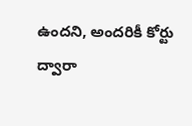ఉందని, అందరికీ కోర్టు ద్వారా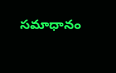సమాధానం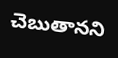చెబుతానని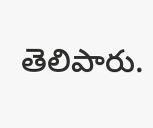తెలిపారు.